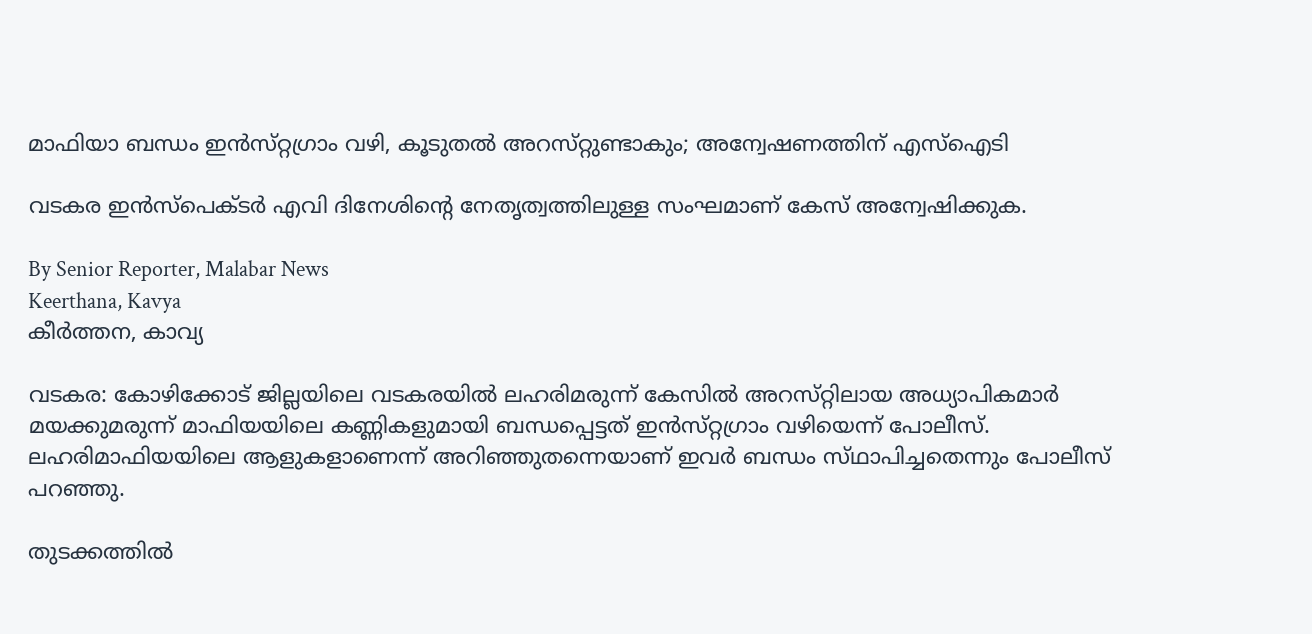മാഫിയാ ബന്ധം ഇൻസ്‌റ്റഗ്രാം വഴി, കൂടുതൽ അറസ്‌റ്റുണ്ടാകും; അന്വേഷണത്തിന് എസ്ഐടി

വടകര ഇൻസ്‌പെക്‌ടർ എവി ദിനേശിന്റെ നേതൃത്വത്തിലുള്ള സംഘമാണ് കേസ് അന്വേഷിക്കുക.

By Senior Reporter, Malabar News
Keerthana, Kavya
കീർത്തന, കാവ്യ

വടകര: കോഴിക്കോട് ജില്ലയിലെ വടകരയിൽ ലഹരിമരുന്ന് കേസിൽ അറസ്‌റ്റിലായ അധ്യാപികമാർ മയക്കുമരുന്ന് മാഫിയയിലെ കണ്ണികളുമായി ബന്ധപ്പെട്ടത് ഇൻസ്‌റ്റഗ്രാം വഴിയെന്ന് പോലീസ്. ലഹരിമാഫിയയിലെ ആളുകളാണെന്ന് അറിഞ്ഞുതന്നെയാണ് ഇവർ ബന്ധം സ്‌ഥാപിച്ചതെന്നും പോലീസ് പറഞ്ഞു.

തുടക്കത്തിൽ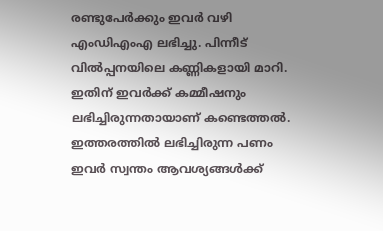രണ്ടുപേർക്കും ഇവർ വഴി എംഡിഎംഎ ലഭിച്ചു. പിന്നീട് വിൽപ്പനയിലെ കണ്ണികളായി മാറി. ഇതിന് ഇവർക്ക് കമ്മീഷനും ലഭിച്ചിരുന്നതായാണ് കണ്ടെത്തൽ. ഇത്തരത്തിൽ ലഭിച്ചിരുന്ന പണം ഇവർ സ്വന്തം ആവശ്യങ്ങൾക്ക്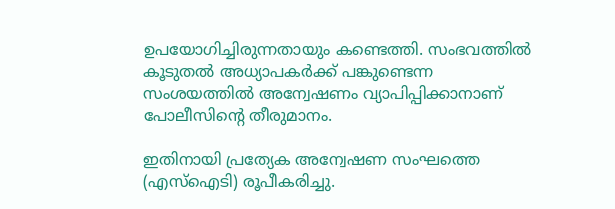ഉപയോഗിച്ചിരുന്നതായും കണ്ടെത്തി. സംഭവത്തിൽ കൂടുതൽ അധ്യാപകർക്ക് പങ്കുണ്ടെന്ന സംശയത്തിൽ അന്വേഷണം വ്യാപിപ്പിക്കാനാണ് പോലീസിന്റെ തീരുമാനം.

ഇതിനായി പ്രത്യേക അന്വേഷണ സംഘത്തെ (എസ്ഐടി) രൂപീകരിച്ചു.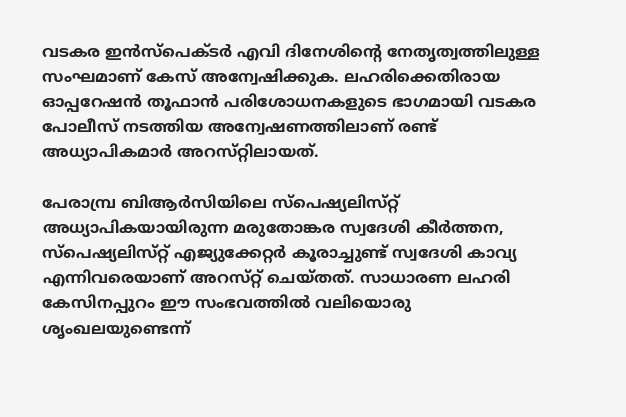വടകര ഇൻസ്‌പെക്‌ടർ എവി ദിനേശിന്റെ നേതൃത്വത്തിലുള്ള സംഘമാണ് കേസ് അന്വേഷിക്കുക. ലഹരിക്കെതിരായ ഓപ്പറേഷൻ തൂഫാൻ പരിശോധനകളുടെ ഭാഗമായി വടകര പോലീസ് നടത്തിയ അന്വേഷണത്തിലാണ് രണ്ട് അധ്യാപികമാർ അറസ്‌റ്റിലായത്‌.

പേരാമ്പ്ര ബിആർസിയിലെ സ്‌പെഷ്യലിസ്‌റ്റ് അധ്യാപികയായിരുന്ന മരുതോങ്കര സ്വദേശി കീർത്തന, സ്‌പെഷ്യലിസ്‌റ്റ് എജ്യുക്കേറ്റർ കൂരാച്ചുണ്ട് സ്വദേശി കാവ്യ എന്നിവരെയാണ് അറസ്‌റ്റ് ചെയ്‌തത്‌. സാധാരണ ലഹരി കേസിനപ്പുറം ഈ സംഭവത്തിൽ വലിയൊരു ശൃംഖലയുണ്ടെന്ന്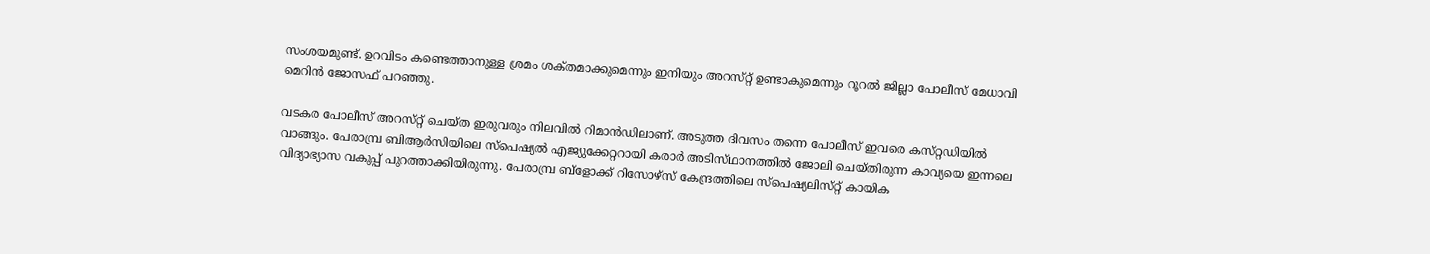സംശയമുണ്ട്. ഉറവിടം കണ്ടെത്താനുള്ള ശ്രമം ശക്‌തമാക്കുമെന്നും ഇനിയും അറസ്‌റ്റ് ഉണ്ടാകുമെന്നും റൂറൽ ജില്ലാ പോലീസ് മേധാവി മെറിൻ ജോസഫ് പറഞ്ഞു.

വടകര പോലീസ് അറസ്‌റ്റ് ചെയ്‌ത ഇരുവരും നിലവിൽ റിമാൻഡിലാണ്. അടുത്ത ദിവസം തന്നെ പോലീസ് ഇവരെ കസ്‌റ്റഡിയിൽ വാങ്ങും. പേരാമ്പ്ര ബിആർസിയിലെ സ്‌പെഷ്യൽ എജ്യുക്കേറ്ററായി കരാർ അടിസ്‌ഥാനത്തിൽ ജോലി ചെയ്‌തിരുന്ന കാവ്യയെ ഇന്നലെ വിദ്യാഭ്യാസ വകുപ്പ് പുറത്താക്കിയിരുന്നു. പേരാമ്പ്ര ബ്ളോക്ക് റിസോഴ്‌സ് കേന്ദ്രത്തിലെ സ്‌പെഷ്യലിസ്‌റ്റ് കായിക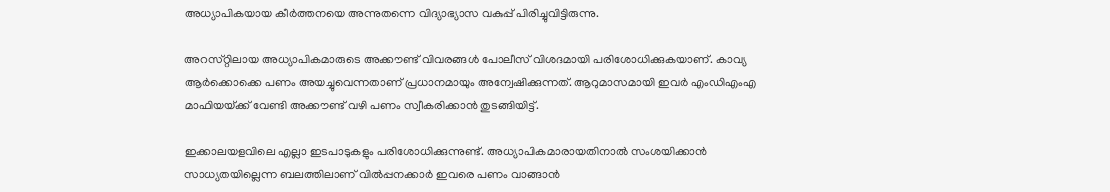അധ്യാപികയായ കീർത്തനയെ അന്നുതന്നെ വിദ്യാഭ്യാസ വകുപ്പ് പിരിച്ചുവിട്ടിരുന്നു.

അറസ്‌റ്റിലായ അധ്യാപികമാരുടെ അക്കൗണ്ട് വിവരങ്ങൾ പോലീസ് വിശദമായി പരിശോധിക്കുകയാണ്. കാവ്യ ആർക്കൊക്കെ പണം അയച്ചുവെന്നതാണ് പ്രധാനമായും അന്വേഷിക്കുന്നത്. ആറുമാസമായി ഇവർ എംഡിഎംഎ മാഫിയയ്‌ക്ക് വേണ്ടി അക്കൗണ്ട് വഴി പണം സ്വീകരിക്കാൻ തുടങ്ങിയിട്ട്.

ഇക്കാലയളവിലെ എല്ലാ ഇടപാടുകളും പരിശോധിക്കുന്നുണ്ട്. അധ്യാപികമാരായതിനാൽ സംശയിക്കാൻ സാധ്യതയില്ലെന്ന ബലത്തിലാണ് വിൽപ്പനക്കാർ ഇവരെ പണം വാങ്ങാൻ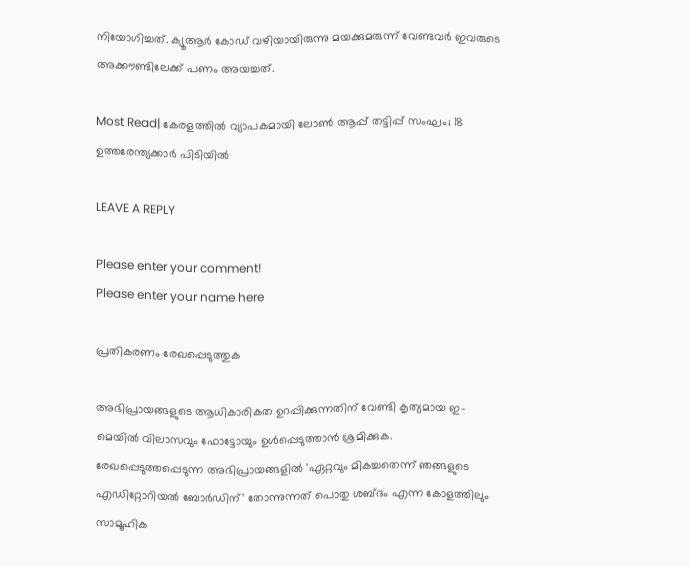നിയോഗിച്ചത്. ക്യൂആർ കോഡ് വഴിയായിരുന്നു മയക്കുമരുന്ന് വേണ്ടവർ ഇവരുടെ അക്കൗണ്ടിലേക്ക് പണം അയച്ചത്.

Most Read| കേരളത്തിൽ വ്യാപകമായി ലോൺ ആപ്പ് തട്ടിപ്പ് സംഘം; 18 ഉത്തരേന്ത്യക്കാർ പിടിയിൽ

LEAVE A REPLY

Please enter your comment!
Please enter your name here

പ്രതികരണം രേഖപ്പെടുത്തുക

അഭിപ്രായങ്ങളുടെ ആധികാരികത ഉറപ്പിക്കുന്നതിന് വേണ്ടി കൃത്യമായ ഇ-മെയിൽ വിലാസവും ഫോട്ടോയും ഉൾപ്പെടുത്താൻ ശ്രമിക്കുക. രേഖപ്പെടുത്തപ്പെടുന്ന അഭിപ്രായങ്ങളിൽ 'ഏറ്റവും മികച്ചതെന്ന് ഞങ്ങളുടെ എഡിറ്റോറിയൽ ബോർഡിന്' തോന്നുന്നത് പൊതു ശബ്‌ദം എന്ന കോളത്തിലും സാമൂഹിക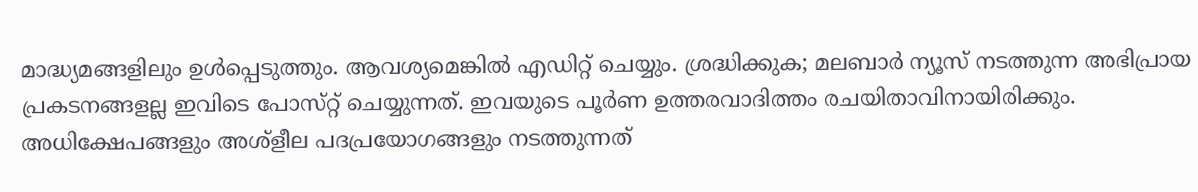മാദ്ധ്യമങ്ങളിലും ഉൾപ്പെടുത്തും. ആവശ്യമെങ്കിൽ എഡിറ്റ് ചെയ്യും. ശ്രദ്ധിക്കുക; മലബാർ ന്യൂസ് നടത്തുന്ന അഭിപ്രായ പ്രകടനങ്ങളല്ല ഇവിടെ പോസ്‌റ്റ് ചെയ്യുന്നത്. ഇവയുടെ പൂർണ ഉത്തരവാദിത്തം രചയിതാവിനായിരിക്കും. അധിക്ഷേപങ്ങളും അശ്‌ളീല പദപ്രയോഗങ്ങളും നടത്തുന്നത്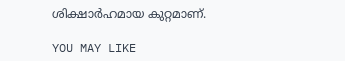ശിക്ഷാർഹമായ കുറ്റമാണ്.

YOU MAY LIKE